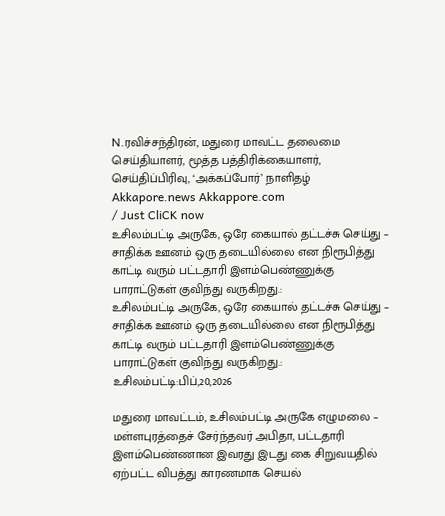N.ரவிச்சந்திரன், மதுரை மாவட்ட தலைமை செய்தியாளர், மூத்த பத்திரிக்கையாளர், செய்திப்பிரிவு, ‘அக்கப்போர்’ நாளிதழ்
Akkapore.news Akkappore.com
/ Just CliCK now
உசிலம்பட்டி அருகே, ஒரே கையால் தட்டச்சு செய்து – சாதிக்க ஊனம் ஒரு தடையில்லை என நிரூபித்து காட்டி வரும் பட்டதாரி இளம்பெண்ணுக்கு பாராட்டுகள் குவிந்து வருகிறது.:
உசிலம்பட்டி அருகே, ஒரே கையால் தட்டச்சு செய்து – சாதிக்க ஊனம் ஒரு தடையில்லை என நிரூபித்து காட்டி வரும் பட்டதாரி இளம்பெண்ணுக்கு பாராட்டுகள் குவிந்து வருகிறது.:
உசிலம்பட்டி:பிப்,20,2026

மதுரை மாவட்டம், உசிலம்பட்டி அருகே எழுமலை – மள்ளபுரத்தைச் சேர்ந்தவர் அபிதா, பட்டதாரி இளம்பெண்ணான இவரது இடது கை சிறுவயதில் ஏற்பட்ட விபத்து காரணமாக செயல்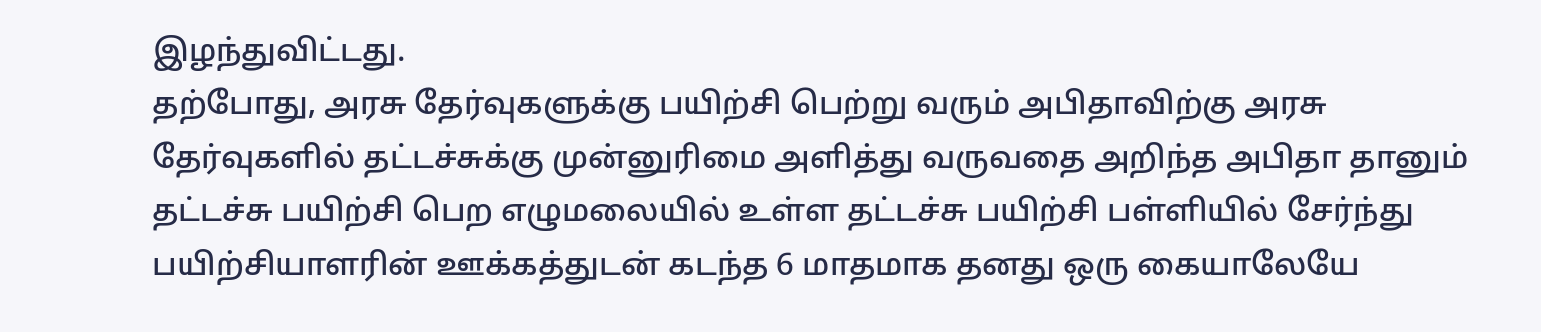இழந்துவிட்டது.
தற்போது, அரசு தேர்வுகளுக்கு பயிற்சி பெற்று வரும் அபிதாவிற்கு அரசு தேர்வுகளில் தட்டச்சுக்கு முன்னுரிமை அளித்து வருவதை அறிந்த அபிதா தானும் தட்டச்சு பயிற்சி பெற எழுமலையில் உள்ள தட்டச்சு பயிற்சி பள்ளியில் சேர்ந்து பயிற்சியாளரின் ஊக்கத்துடன் கடந்த 6 மாதமாக தனது ஒரு கையாலேயே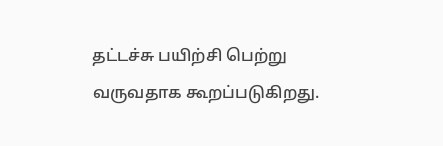தட்டச்சு பயிற்சி பெற்று வருவதாக கூறப்படுகிறது.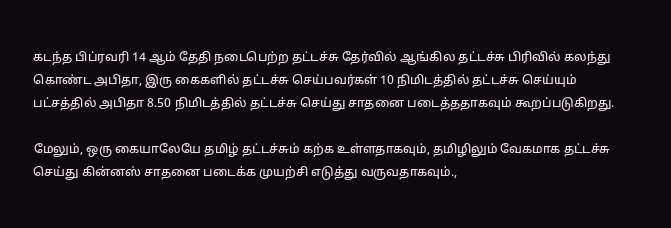கடந்த பிப்ரவரி 14 ஆம் தேதி நடைபெற்ற தட்டச்சு தேர்வில் ஆங்கில தட்டச்சு பிரிவில் கலந்து கொண்ட அபிதா, இரு கைகளில் தட்டச்சு செய்பவர்கள் 10 நிமிடத்தில் தட்டச்சு செய்யும் பட்சத்தில் அபிதா 8.50 நிமிடத்தில் தட்டச்சு செய்து சாதனை படைத்ததாகவும் கூறப்படுகிறது.

மேலும், ஒரு கையாலேயே தமிழ் தட்டச்சும் கற்க உள்ளதாகவும், தமிழிலும் வேகமாக தட்டச்சு செய்து கின்னஸ் சாதனை படைக்க முயற்சி எடுத்து வருவதாகவும்.,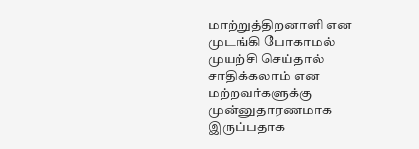மாற்றுத்திறனாளி என முடங்கி போகாமல் முயற்சி செய்தால் சாதிக்கலாம் என மற்றவர்களுக்கு முன்னுதாரணமாக இருப்பதாக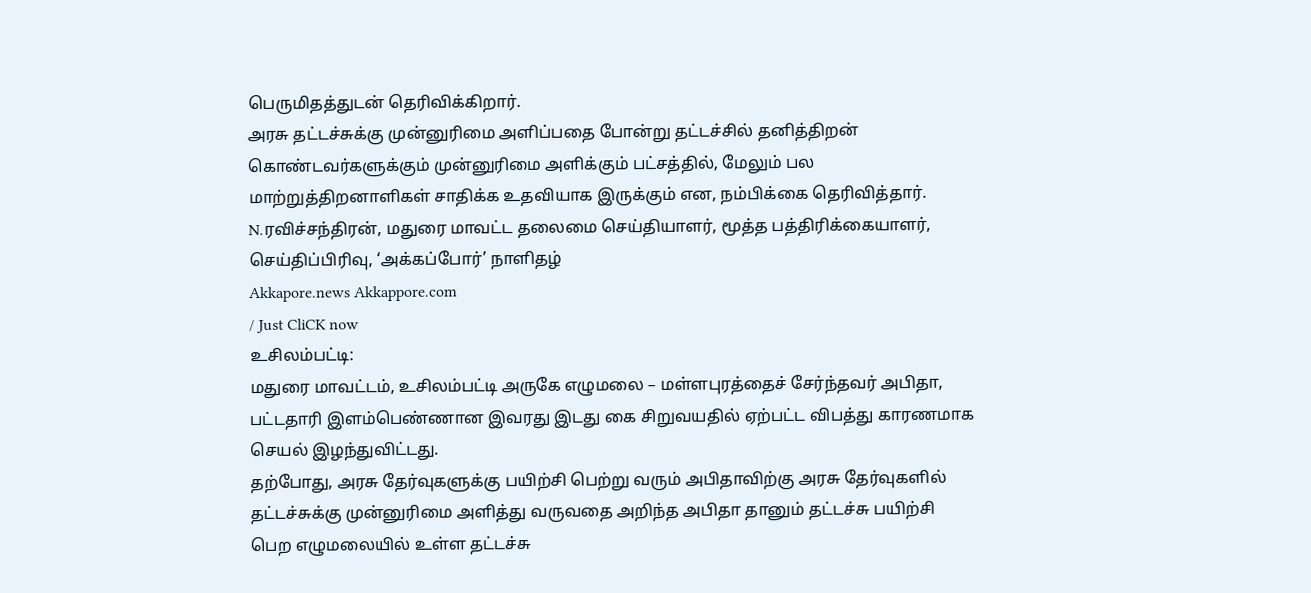பெருமிதத்துடன் தெரிவிக்கிறார்.
அரசு தட்டச்சுக்கு முன்னுரிமை அளிப்பதை போன்று தட்டச்சில் தனித்திறன் கொண்டவர்களுக்கும் முன்னுரிமை அளிக்கும் பட்சத்தில், மேலும் பல மாற்றுத்திறனாளிகள் சாதிக்க உதவியாக இருக்கும் என, நம்பிக்கை தெரிவித்தார்.
N.ரவிச்சந்திரன், மதுரை மாவட்ட தலைமை செய்தியாளர், மூத்த பத்திரிக்கையாளர், செய்திப்பிரிவு, ‘அக்கப்போர்’ நாளிதழ்
Akkapore.news Akkappore.com
/ Just CliCK now
உசிலம்பட்டி:
மதுரை மாவட்டம், உசிலம்பட்டி அருகே எழுமலை – மள்ளபுரத்தைச் சேர்ந்தவர் அபிதா, பட்டதாரி இளம்பெண்ணான இவரது இடது கை சிறுவயதில் ஏற்பட்ட விபத்து காரணமாக செயல் இழந்துவிட்டது.
தற்போது, அரசு தேர்வுகளுக்கு பயிற்சி பெற்று வரும் அபிதாவிற்கு அரசு தேர்வுகளில் தட்டச்சுக்கு முன்னுரிமை அளித்து வருவதை அறிந்த அபிதா தானும் தட்டச்சு பயிற்சி பெற எழுமலையில் உள்ள தட்டச்சு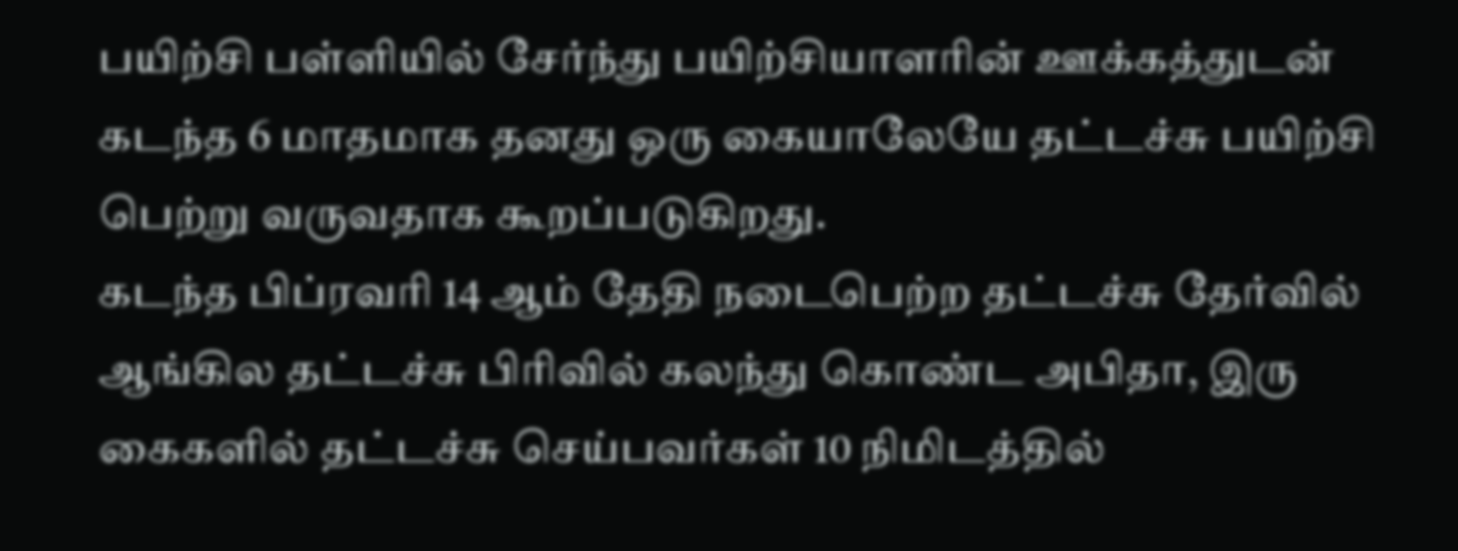பயிற்சி பள்ளியில் சேர்ந்து பயிற்சியாளரின் ஊக்கத்துடன் கடந்த 6 மாதமாக தனது ஒரு கையாலேயே தட்டச்சு பயிற்சி பெற்று வருவதாக கூறப்படுகிறது.
கடந்த பிப்ரவரி 14 ஆம் தேதி நடைபெற்ற தட்டச்சு தேர்வில் ஆங்கில தட்டச்சு பிரிவில் கலந்து கொண்ட அபிதா, இரு கைகளில் தட்டச்சு செய்பவர்கள் 10 நிமிடத்தில்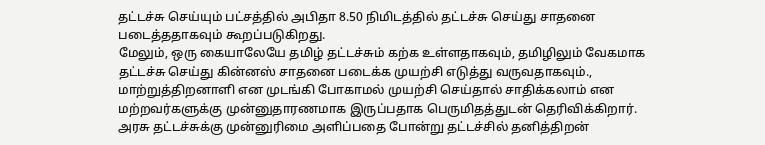தட்டச்சு செய்யும் பட்சத்தில் அபிதா 8.50 நிமிடத்தில் தட்டச்சு செய்து சாதனை படைத்ததாகவும் கூறப்படுகிறது.
மேலும், ஒரு கையாலேயே தமிழ் தட்டச்சும் கற்க உள்ளதாகவும், தமிழிலும் வேகமாக தட்டச்சு செய்து கின்னஸ் சாதனை படைக்க முயற்சி எடுத்து வருவதாகவும்., மாற்றுத்திறனாளி என முடங்கி போகாமல் முயற்சி செய்தால் சாதிக்கலாம் என மற்றவர்களுக்கு முன்னுதாரணமாக இருப்பதாக பெருமிதத்துடன் தெரிவிக்கிறார்.
அரசு தட்டச்சுக்கு முன்னுரிமை அளிப்பதை போன்று தட்டச்சில் தனித்திறன்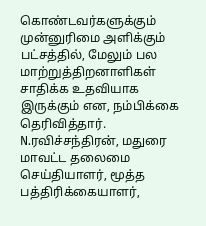கொண்டவர்களுக்கும் முன்னுரிமை அளிக்கும் பட்சத்தில், மேலும் பல மாற்றுத்திறனாளிகள் சாதிக்க உதவியாக இருக்கும் என, நம்பிக்கை தெரிவித்தார்.
N.ரவிச்சந்திரன், மதுரை மாவட்ட தலைமை செய்தியாளர், மூத்த பத்திரிக்கையாளர்,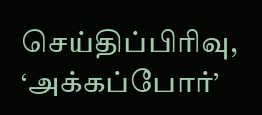செய்திப்பிரிவு, ‘அக்கப்போர்’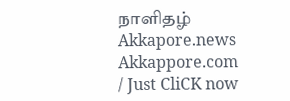நாளிதழ்
Akkapore.news Akkappore.com
/ Just CliCK now